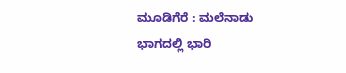ಮೂಡಿಗೆರೆ : ಮಲೆನಾಡು ಭಾಗದಲ್ಲಿ ಭಾರಿ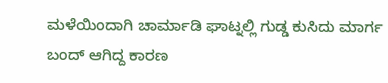ಮಳೆಯಿಂದಾಗಿ ಚಾರ್ಮಾಡಿ ಘಾಟ್ನಲ್ಲಿ ಗುಡ್ಡ ಕುಸಿದು ಮಾರ್ಗ ಬಂದ್ ಆಗಿದ್ದ ಕಾರಣ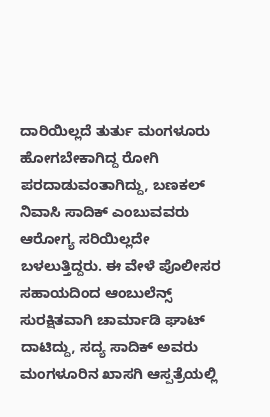ದಾರಿಯಿಲ್ಲದೆ ತುರ್ತು ಮಂಗಳೂರು ಹೋಗಬೇಕಾಗಿದ್ದ ರೋಗಿ ಪರದಾಡುವಂತಾಗಿದ್ದು, ಬಣಕಲ್ ನಿವಾಸಿ ಸಾದಿಕ್ ಎಂಬುವವರು ಆರೋಗ್ಯ ಸರಿಯಿಲ್ಲದೇ ಬಳಲುತ್ತಿದ್ದರು. ಈ ವೇಳೆ ಪೊಲೀಸರ ಸಹಾಯದಿಂದ ಆಂಬುಲೆನ್ಸ್ ಸುರಕ್ಷಿತವಾಗಿ ಚಾರ್ಮಾಡಿ ಘಾಟ್ ದಾಟಿದ್ದು, ಸದ್ಯ ಸಾದಿಕ್ ಅವರು ಮಂಗಳೂರಿನ ಖಾಸಗಿ ಆಸ್ಪತ್ರೆಯಲ್ಲಿ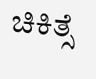ಚಿಕಿತ್ಸೆ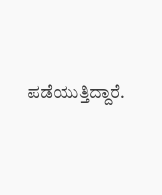ಪಡೆಯುತ್ತಿದ್ದಾರೆ.